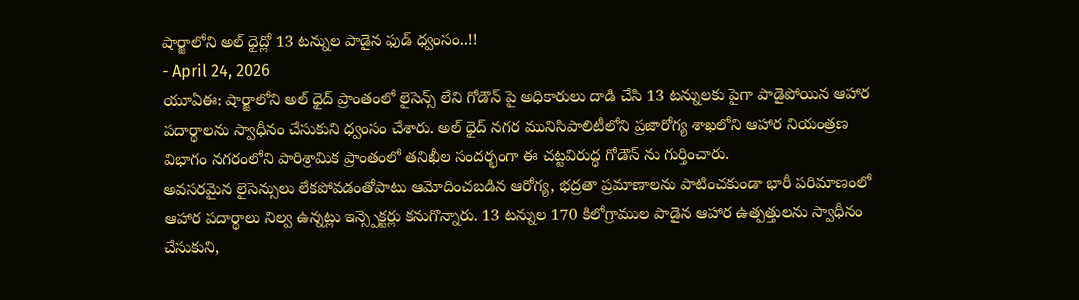షార్జాలోని అల్ ధైద్లో 13 టన్నుల పాడైన ఫుడ్ ధ్వంసం..!!
- April 24, 2026
యూఏఈ: షార్జాలోని అల్ ధైద్ ప్రాంతంలో లైసెన్స్ లేని గోడౌన్ పై అధికారులు దాడి చేసి 13 టన్నులకు పైగా పాడైపోయిన ఆహార పదార్థాలను స్వాధీనం చేసుకుని ధ్వంసం చేశారు. అల్ ధైద్ నగర మునిసిపాలిటీలోని ప్రజారోగ్య శాఖలోని ఆహార నియంత్రణ విభాగం నగరంలోని పారిశ్రామిక ప్రాంతంలో తనిఖీల సందర్భంగా ఈ చట్టవిరుద్ధ గోడౌన్ ను గుర్తించారు.
అవసరమైన లైసెన్సులు లేకపోవడంతోపాటు ఆమోదించబడిన ఆరోగ్య, భద్రతా ప్రమాణాలను పాటించకుండా భారీ పరిమాణంలో ఆహార పదార్థాలు నిల్వ ఉన్నట్లు ఇన్స్పెక్టర్లు కనుగొన్నారు. 13 టన్నుల 170 కిలోగ్రాముల పాడైన ఆహార ఉత్పత్తులను స్వాధీనం చేసుకుని,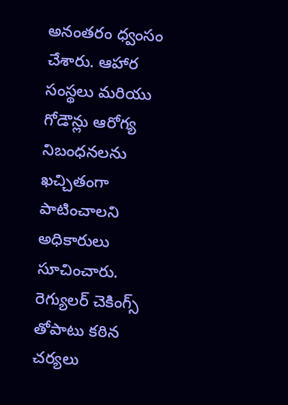అనంతరం ధ్వంసం చేశారు. ఆహార సంస్థలు మరియు గోడౌన్లు ఆరోగ్య నిబంధనలను ఖచ్చితంగా పాటించాలని అధికారులు సూచించారు. రెగ్యులర్ చెకింగ్స్ తోపాటు కఠిన చర్యలు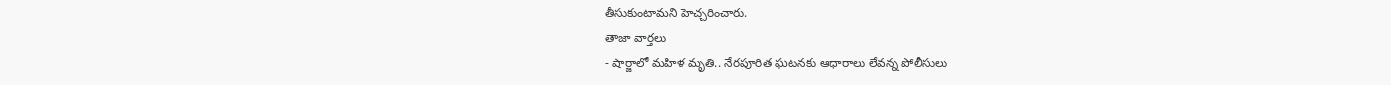తీసుకుంటామని హెచ్చరించారు.
తాజా వార్తలు
- షార్జాలో మహిళ మృతి.. నేరపూరిత ఘటనకు ఆధారాలు లేవన్న పోలీసులు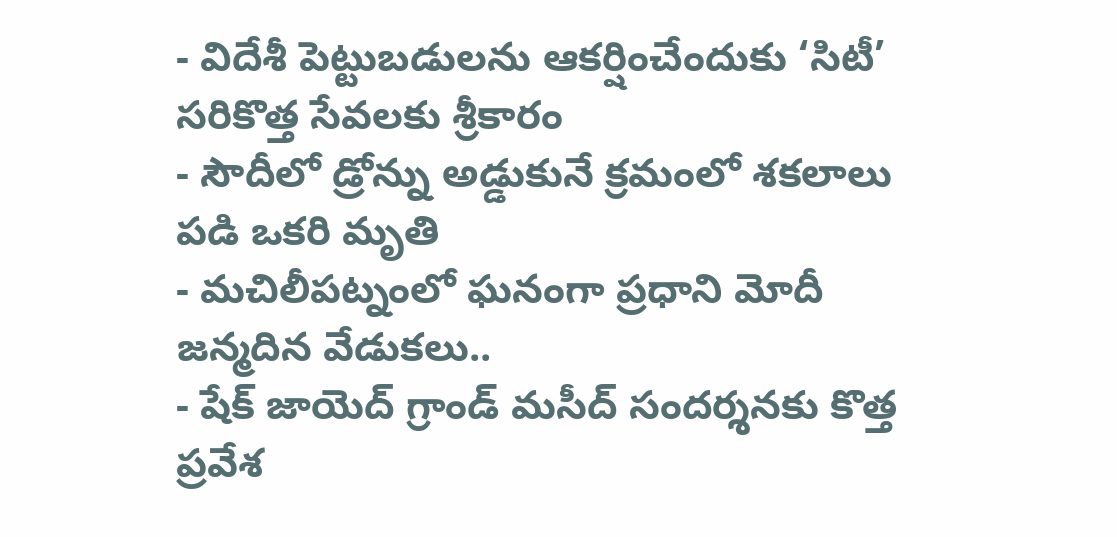- విదేశీ పెట్టుబడులను ఆకర్షించేందుకు ‘సిటీ’ సరికొత్త సేవలకు శ్రీకారం
- సౌదీలో డ్రోన్ను అడ్డుకునే క్రమంలో శకలాలు పడి ఒకరి మృతి
- మచిలీపట్నంలో ఘనంగా ప్రధాని మోదీ జన్మదిన వేడుకలు..
- షేక్ జాయెద్ గ్రాండ్ మసీద్ సందర్శనకు కొత్త ప్రవేశ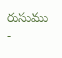రుసుము
-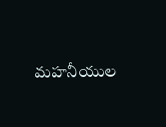మహనీయుల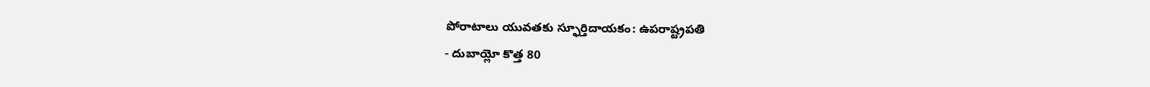పోరాటాలు యువతకు స్ఫూర్తిదాయకం: ఉపరాష్ట్రపతి
- దుబాయ్లో కొత్త 80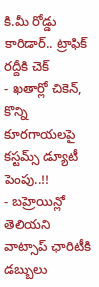కి.మీ రోడ్డు కారిడార్.. ట్రాఫిక్ రద్దీకి చెక్
- ఖతార్లో చికెన్, కొన్ని కూరగాయలపై కస్టమ్స్ డ్యూటీ పెంపు..!!
- బహ్రెయిన్లో తెలియని వాట్సాప్ ఛారిటీకి డబ్బులు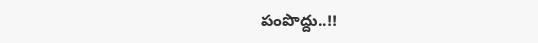పంపొద్దు..!!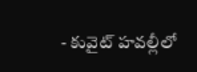- కువైట్ హవల్లీలో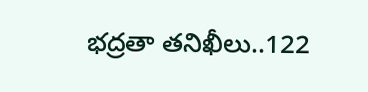భద్రతా తనిఖీలు..122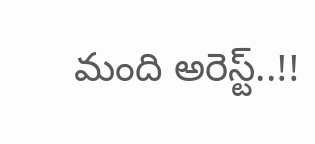మంది అరెస్ట్..!!